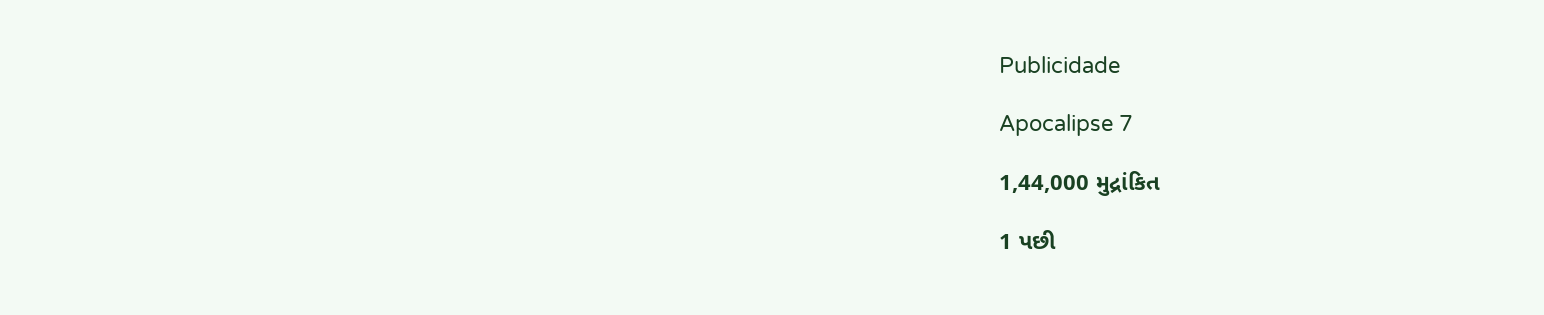Publicidade

Apocalipse 7

1,44,000 મુદ્રાંકિત

1 પછી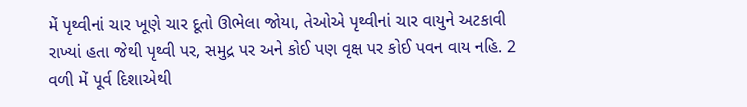મેં પૃથ્વીનાં ચાર ખૂણે ચાર દૂતો ઊભેલા જોયા, તેઓએ પૃથ્વીનાં ચાર વાયુને અટકાવી રાખ્યાં હતા જેથી પૃથ્વી પર, સમુદ્ર પર અને કોઈ પણ વૃક્ષ પર કોઈ પવન વાય નહિ. 2 વળી મેં પૂર્વ દિશાએથી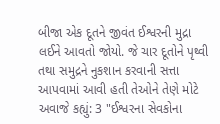બીજા એક દૂતને જીવંત ઈશ્વરની મુદ્રા લઈને આવતો જોયો. જે ચાર દૂતોને પૃથ્વી તથા સમુદ્રને નુકશાન કરવાની સત્તા આપવામાં આવી હતી તેઓને તેણે મોટે અવાજે કહ્યું: 3 "ઈશ્વરના સેવકોના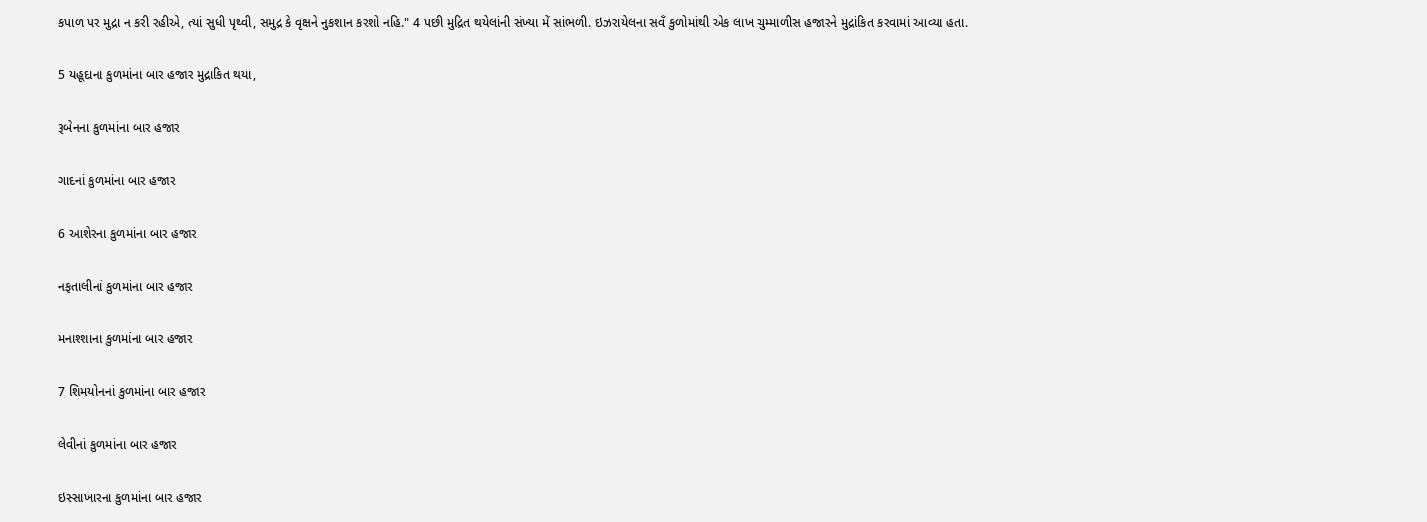કપાળ પર મુદ્રા ન કરી રહીએ, ત્યાં સુધી પૃથ્વી, સમુદ્ર કે વૃક્ષને નુકશાન કરશો નહિ." 4 પછી મુદ્રિત થયેલાંની સંખ્યા મેં સાંભળી. ઇઝરાયેલના સવઁ કુળોમાંથી એક લાખ ચુમ્માળીસ હજારને મુદ્રાંકિત કરવામાં આવ્યા હતા.

5 યહૂદાના કુળમાંના બાર હજાર મુદ્રાકિત થયા,

રૂબેનના કુળમાંના બાર હજાર

ગાદનાં કુળમાંના બાર હજાર

6 આશેરના કુળમાંના બાર હજાર

નફતાલીનાં કુળમાંના બાર હજાર

મનાશ્શાના કુળમાંના બાર હજાર

7 શિમયોનનાં કુળમાંના બાર હજાર

લેવીનાં કુળમાંના બાર હજાર

ઇસ્સાખારના કુળમાંના બાર હજાર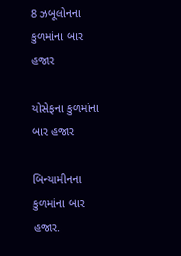8 ઝબૂલોનના કુળમાંના બાર હજાર

યોસેફના કુળમાંના બાર હજાર

બિન્યામીનના કુળમાંના બાર હજાર.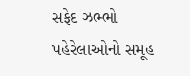સફેદ ઝભ્ભો પહેરેલાઓનો સમૂહ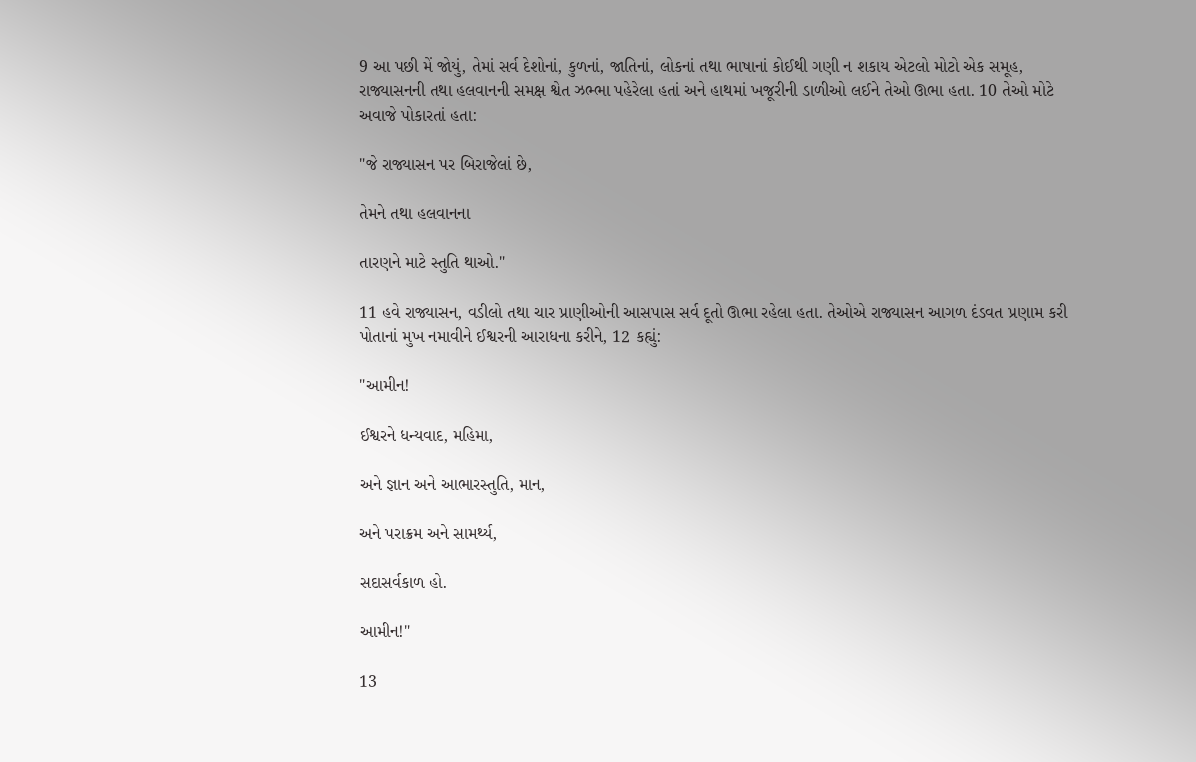9 આ પછી મેં જોયું, તેમાં સર્વ દેશોનાં, કુળનાં, જાતિનાં, લોકનાં તથા ભાષાનાં કોઈથી ગણી ન શકાય એટલો મોટો એક સમૂહ, રાજ્યાસનની તથા હલવાનની સમક્ષ શ્વેત ઝભ્ભા પહેરેલા હતાં અને હાથમાં ખજૂરીની ડાળીઓ લઈને તેઓ ઊભા હતા. 10 તેઓ મોટે અવાજે પોકારતાં હતા:

"જે રાજ્યાસન પર બિરાજેલાં છે,

તેમને તથા હલવાનના

તારણને માટે સ્તુતિ થાઓ."

11 હવે રાજ્યાસન, વડીલો તથા ચાર પ્રાણીઓની આસપાસ સર્વ દૂતો ઊભા રહેલા હતા. તેઓએ રાજ્યાસન આગળ દંડવત પ્રણામ કરી પોતાનાં મુખ નમાવીને ઈશ્વરની આરાધના કરીને, 12 કહ્યું:

"આમીન!

ઈશ્વરને ધન્યવાદ, મહિમા,

અને જ્ઞાન અને આભારસ્તુતિ, માન,

અને પરાક્રમ અને સામર્થ્ય,

સદાસર્વકાળ હો.

આમીન!"

13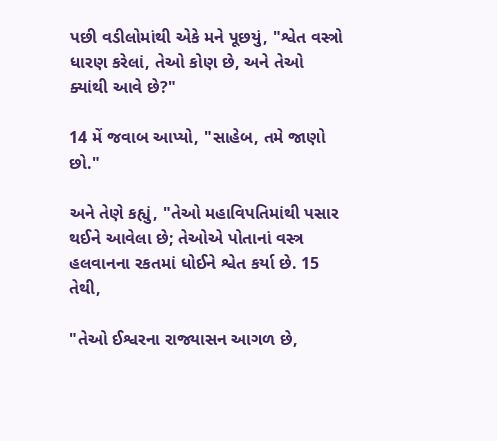પછી વડીલોમાંથી એકે મને પૂછયું, "શ્વેત વસ્ત્રો ધારણ કરેલાં, તેઓ કોણ છે, અને તેઓ ક્યાંથી આવે છે?"

14 મેં જવાબ આપ્યો, "સાહેબ, તમે જાણો છો."

અને તેણે કહ્યું, "તેઓ મહાવિપતિમાંથી પસાર થઈને આવેલા છે; તેઓએ પોતાનાં વસ્ત્ર હલવાનના રકતમાં ધોઈને શ્વેત કર્યા છે. 15 તેથી,

"તેઓ ઈશ્વરના રાજ્યાસન આગળ છે,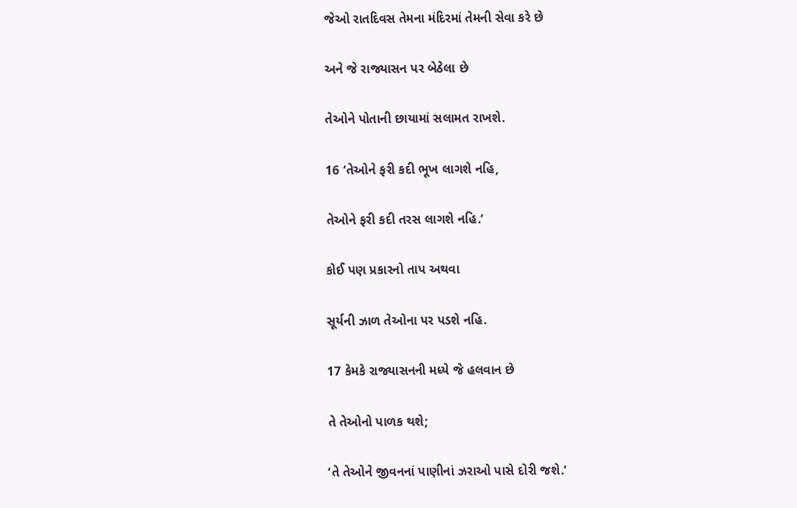જેઓ રાતદિવસ તેમના મંદિરમાં તેમની સેવા કરે છે

અને જે રાજ્યાસન પર બેઠેલા છે

તેઓને પોતાની છાયામાં સલામત રાખશે.

16 ‘તેઓને ફરી કદી ભૂખ લાગશે નહિ,

તેઓને ફરી કદી તરસ લાગશે નહિ.’

કોઈ પણ પ્રકારનો તાપ અથવા

સૂર્યની ઝાળ તેઓના પર પડશે નહિ.

17 કેમકે રાજ્યાસનની મધ્યે જે હલવાન છે

તે તેઓનો પાળક થશે;

‘તે તેઓને જીવનનાં પાણીનાં ઝરાઓ પાસે દોરી જશે.’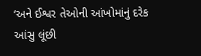‘અને ઈશ્વર તેઓની આંખોમાંનું દરેક આંસુ લૂંછી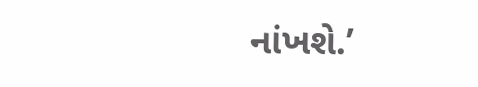નાંખશે.’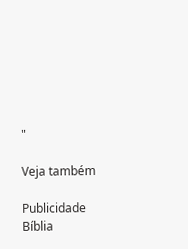"

Veja também

Publicidade
Bíblia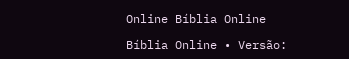Online Bíblia Online

Bíblia Online • Versão: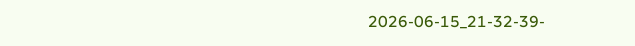2026-06-15_21-32-39-